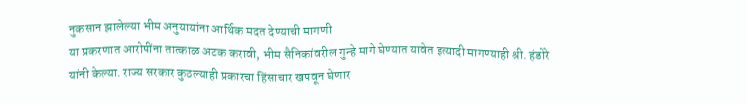नुकसान झालेल्या भीम अनुयायांना आर्थिक मदत देण्याची मागणी
या प्रकरणात आरोपींना तात्काळ अटक करावी, भीम सैनिकांवरील गुन्हे मागे घेण्यात यावेत इत्यादी मागण्याही श्री. हंडोरे यांनी केल्या. राज्य सरकार कुठल्याही प्रकारचा हिंसाचार खपवून घेणार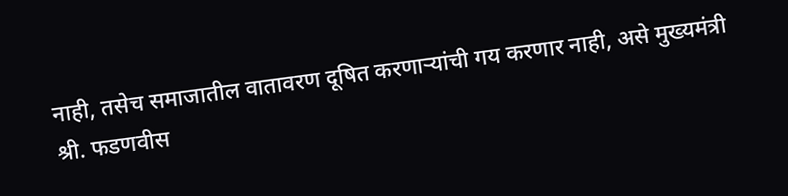नाही, तसेच समाजातील वातावरण दूषित करणाऱ्यांची गय करणार नाही, असे मुख्यमंत्री श्री. फडणवीस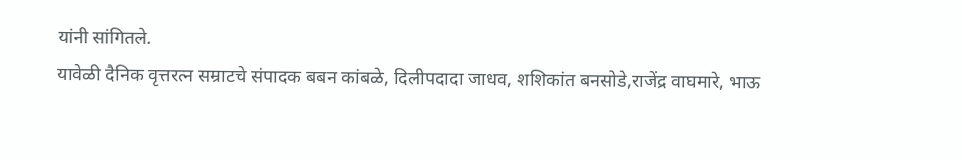यांनी सांगितले.
यावेळी दैनिक वृत्तरत्न सम्राटचे संपादक बबन कांबळे, दिलीपदादा जाधव, शशिकांत बनसोडे,राजेंद्र वाघमारे, भाऊ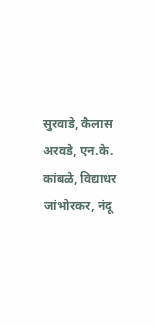सुरवाडे, कैलास अरवडे, एन.के. कांबळे, विद्याधर जांभोरकर, नंदू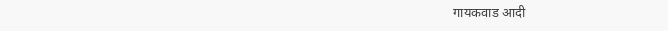गायकवाड आदी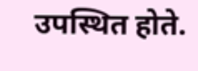उपस्थित होते.